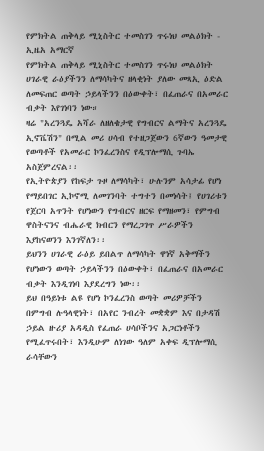የምክትል ጠቅላይ ሚኒስትር ተመስገን ጥሩነህ መልዕክት - ኢዜአ አማርኛ
የምክትል ጠቅላይ ሚኒስትር ተመስገን ጥሩነህ መልዕክት
ሀገራዊ ራዕያችንን ለማሳካትና ዘላቂነት ያለው መጻኢ ዕድል ለመፍጠር ወጣት ኃይላችንን በዕውቀት፣ በፈጠራና በአመራር ብቃት እየገነባን ነው።
ዛሬ "አረንጓዴ አሻራ ለዘለቄታዊ የግብርና ልማትና አረንጓዴ ኢኖቬሽን" በሚል መሪ ሀሳብ የተዘጋጀውን 6ኛውን ዓመታዊ የወጣቶች የአመራር ኮንፈረንስና የዲፕሎማሲ ጉባኤ አስጀምረናል፡፡
የኢትዮጵያን የከፍታ ጉዞ ለማሳካት፣ ሁሉንም አሳታፊ የሆነ የማይበገር ኢኮኖሚ ለመገንባት ተግተን በመነሳት፤ የሀገሪቱን የጀርባ አጥንት የሆነውን የግብርና ዘርፍ የማዘመን፣ የምግብ ዋስትናንና ብሔራዊ ክብርን የማረጋገጥ ሥራዎችን እያከናወንን እንገኛለን፡፡
ይህንን ሀገራዊ ራዕይ ይበልጥ ለማሳካት ዋነኛ አቅማችን የሆነውን ወጣት ኃይላችንን በዕውቀት፣ በፈጠራና በአመራር ብቃት እንዲገነባ እያደረግን ነው፡፡
ይህ በዓይነቱ ልዩ የሆነ ኮንፈረንስ ወጣት መሪዎቻችን በምግብ ሉዓላዊነት፣ በአየር ንብረት መቋቋም እና በታዳሽ ኃይል ዙሪያ አዳዲስ የፈጠራ ሀሳቦችንና አጋርነቶችን የሚፈጥሩበት፣ እንዲሁም ለነገው ዓለም አቀፍ ዲፕሎማሲ ራሳቸውን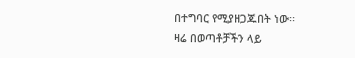በተግባር የሚያዘጋጁበት ነው፡፡
ዛሬ በወጣቶቻችን ላይ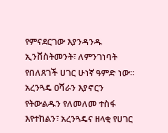የምናደርገው እያንዳንዱ ኢንቨስትመንት፣ ለምንገነባት የበለጸገች ሀገር ሁነኛ ዓምድ ነው።
አረንጓዴ ዐሻራን እያኖርን የትውልዱን የለመለመ ተስፋ እየተከልን፣ አረንጓዴና ዘላቂ የሀገር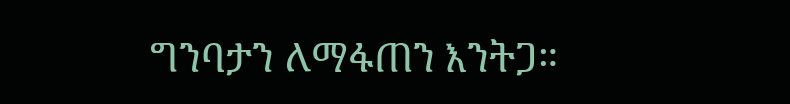ግንባታን ለማፋጠን እንትጋ።